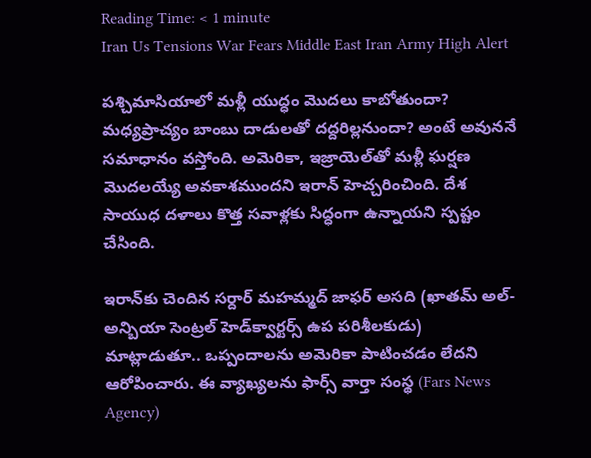Reading Time: < 1 minute
Iran Us Tensions War Fears Middle East Iran Army High Alert

పశ్చిమాసియాలో మళ్లీ యుద్ధం మొదలు కాబోతుందా? మధ్యప్రాచ్యం బాంబు దాడులతో దద్దరిల్లనుందా? అంటే అవుననే సమాధానం వస్తోంది. అమెరికా, ఇజ్రాయెల్‌తో మళ్లీ ఘర్షణ మొదలయ్యే అవకాశముందని ఇరాన్ హెచ్చరించింది. దేశ సాయుధ దళాలు కొత్త సవాళ్లకు సిద్ధంగా ఉన్నాయని స్పష్టం చేసింది.

ఇరాన్‌కు చెందిన సర్దార్ మహమ్మద్ జాఫర్ అసది (ఖాతమ్ అల్-అన్బియా సెంట్రల్ హెడ్‌క్వార్టర్స్ ఉప పరిశీలకుడు) మాట్లాడుతూ.. ఒప్పందాలను అమెరికా పాటించడం లేదని ఆరోపించారు. ఈ వ్యాఖ్యలను ఫార్స్ వార్తా సంస్థ (Fars News Agency)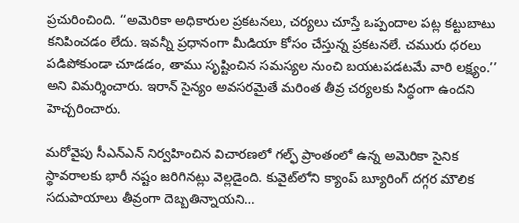ప్రచురించింది. ‘‘అమెరికా అధికారుల ప్రకటనలు, చర్యలు చూస్తే ఒప్పందాల పట్ల కట్టుబాటు కనిపించడం లేదు. ఇవన్నీ ప్రధానంగా మీడియా కోసం చేస్తున్న ప్రకటనలే. చమురు ధరలు పడిపోకుండా చూడడం, తాము సృష్టించిన సమస్యల నుంచి బయటపడటమే వారి లక్ష్యం.’’ అని విమర్శించారు. ఇరాన్ సైన్యం అవసరమైతే మరింత తీవ్ర చర్యలకు సిద్ధంగా ఉందని హెచ్చరించారు.

మరోవైపు సీఎన్ఎన్ నిర్వహించిన విచారణలో గల్ఫ్ ప్రాంతంలో ఉన్న అమెరికా సైనిక స్థావరాలకు భారీ నష్టం జరిగినట్లు వెల్లడైంది. కువైట్‌లోని క్యాంప్ బ్యూరింగ్ దగ్గర మౌలిక సదుపాయాలు తీవ్రంగా దెబ్బతిన్నాయని…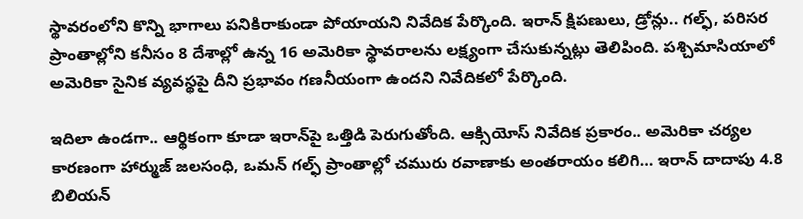స్థావరంలోని కొన్ని భాగాలు పనికిరాకుండా పోయాయని నివేదిక పేర్కొంది. ఇరాన్ క్షిపణులు, డ్రోన్లు.. గల్ఫ్, పరిసర ప్రాంతాల్లోని కనీసం 8 దేశాల్లో ఉన్న 16 అమెరికా స్థావరాలను లక్ష్యంగా చేసుకున్నట్లు తెలిపింది. పశ్చిమాసియాలో అమెరికా సైనిక వ్యవస్థపై దీని ప్రభావం గణనీయంగా ఉందని నివేదికలో పేర్కొంది.

ఇదిలా ఉండగా.. ఆర్థికంగా కూడా ఇరాన్‌పై ఒత్తిడి పెరుగుతోంది. ఆక్సియోస్ నివేదిక ప్రకారం.. అమెరికా చర్యల కారణంగా హార్ముజ్ జలసంధి, ఒమన్ గల్ఫ్ ప్రాంతాల్లో చమురు రవాణాకు అంతరాయం కలిగి… ఇరాన్ దాదాపు 4.8 బిలియన్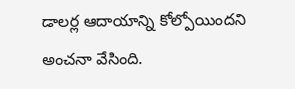డాలర్ల ఆదాయాన్ని కోల్పోయిందని అంచనా వేసింది.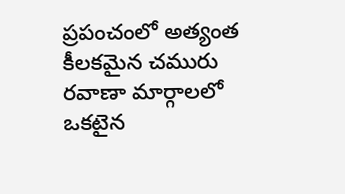ప్రపంచంలో అత్యంత కీలకమైన చమురు రవాణా మార్గాలలో ఒకటైన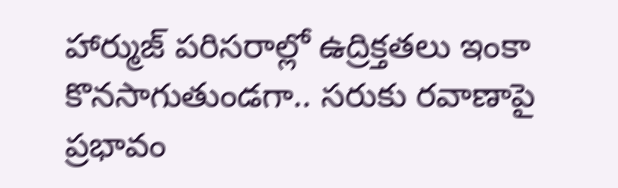హార్ముజ్ పరిసరాల్లో ఉద్రిక్తతలు ఇంకా కొనసాగుతుండగా.. సరుకు రవాణాపై ప్రభావం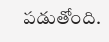పడుతోంది.